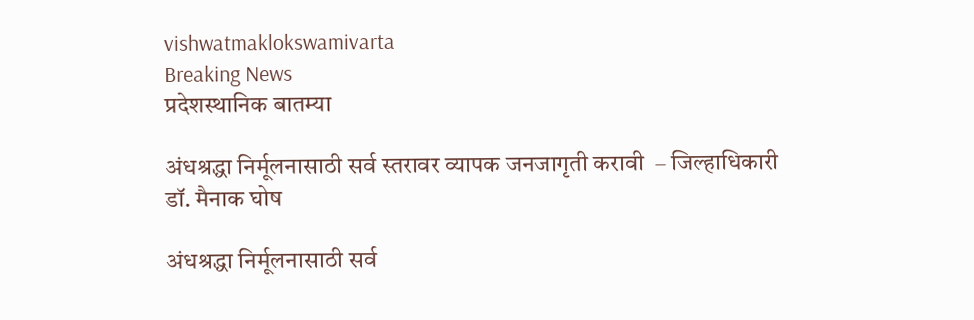vishwatmaklokswamivarta
Breaking News
प्रदेशस्थानिक बातम्या

अंधश्रद्धा निर्मूलनासाठी सर्व स्तरावर व्यापक जनजागृती करावी  – जिल्हाधिकारी डॉ. मैनाक घोष

अंधश्रद्धा निर्मूलनासाठी सर्व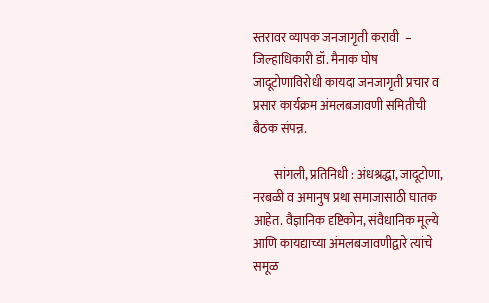स्तरावर व्यापक जनजागृती करावी  – जिल्हाधिकारी डॉ. मैनाक घोष जादूटोणाविरोधी कायदा जनजागृती प्रचार व प्रसार कार्यक्रम अंमलबजावणी समितीची बैठक संपन्न.

        सांगली, प्रतिनिधी : अंधश्रद्धा, जादूटोणा, नरबळी व अमानुष प्रथा समाजासाठी घातक आहेत. वैज्ञानिक दृष्टिकोन, संवैधानिक मूल्ये आणि कायद्याच्या अंमलबजावणीद्वारे त्यांचे समूळ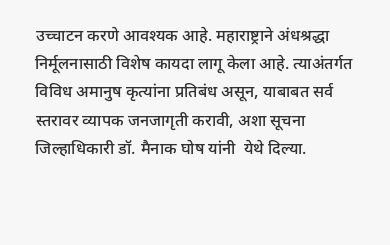उच्चाटन करणे आवश्यक आहे. महाराष्ट्राने अंधश्रद्धा निर्मूलनासाठी विशेष कायदा लागू केला आहे. त्याअंतर्गत विविध अमानुष कृत्यांना प्रतिबंध असून, याबाबत सर्व स्तरावर व्यापक जनजागृती करावी, अशा सूचना जिल्हाधिकारी डॉ. मैनाक घोष यांनी  येथे दिल्या.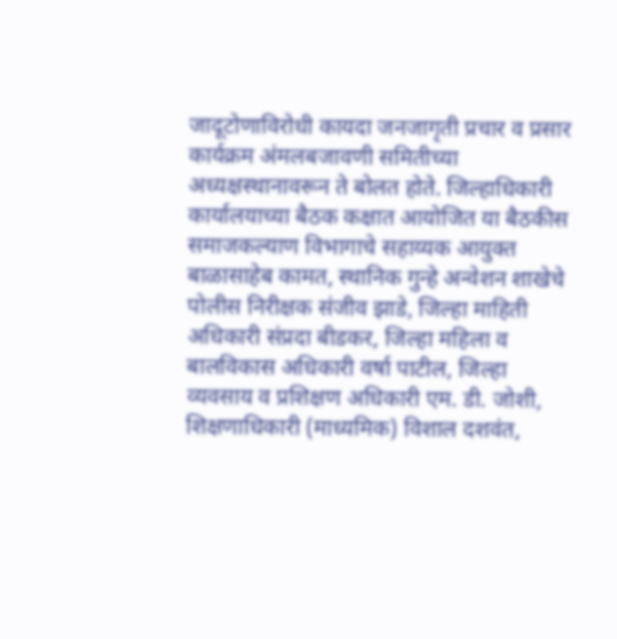जादूटोणाविरोधी कायदा जनजागृती प्रचार व प्रसार कार्यक्रम अंमलबजावणी समितीच्या अध्यक्षस्थानावरून ते बोलत होते. जिल्हाधिकारी कार्यालयाच्या बैठक कक्षात आयोजित या बैठकीस समाजकल्याण विभागाचे सहाय्यक आयुक्त बाळासाहेब कामत, स्थानिक गुन्हे अन्वेशन शाखेचे पोलीस निरीक्षक संजीव झाडे, जिल्हा माहिती अधिकारी संप्रदा बीडकर, जिल्हा महिला व बालविकास अधिकारी वर्षा पाटील, जिल्हा व्यवसाय व प्रशिक्षण अधिकारी एम. डी. जोशी, शिक्षणाधिकारी (माध्यमिक) विशाल दशवंत,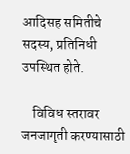आदिसह समितीचे सदस्य, प्रतिनिधी उपस्थित होते.

    विविध स्तरावर जनजागृती करण्यासाठी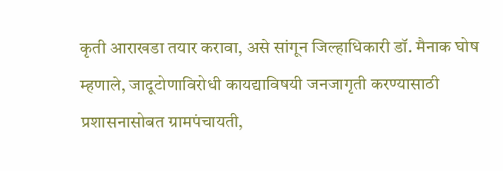कृती आराखडा तयार करावा, असे सांगून जिल्हाधिकारी डॉ. मैनाक घोष म्हणाले, जादूटोणाविरोधी कायद्याविषयी जनजागृती करण्यासाठी प्रशासनासोबत ग्रामपंचायती,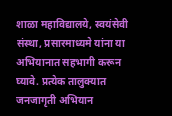शाळा महाविद्यालये, स्वयंसेवी संस्था, प्रसारमाध्यमे यांना या अभियानात सहभागी करून घ्यावे. प्रत्येक तालुक्यात जनजागृती अभियान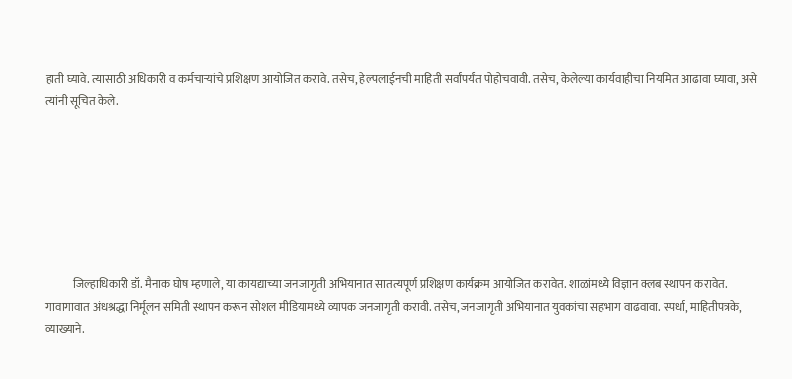हाती घ्यावे. त्यासाठी अधिकारी व कर्मचाऱ्यांचे प्रशिक्षण आयोजित करावे. तसेच, हेल्पलाईनची माहिती सर्वांपर्यंत पोहोचवावी. तसेच, केलेल्या कार्यवाहीचा नियमित आढावा घ्यावा, असे त्यांनी सूचित केले.







            जिल्हाधिकारी डॉ. मैनाक घोष म्हणाले, या कायद्याच्या जनजागृती अभियानात सातत्यपूर्ण प्रशिक्षण कार्यक्रम आयोजित करावेत. शाळांमध्ये विज्ञान क्लब स्थापन करावेत. गावागावात अंधश्रद्धा निर्मूलन समिती स्थापन करून सोशल मीडियामध्ये व्यापक जनजागृती करावी. तसेच, जनजागृती अभियानात युवकांचा सहभाग वाढवावा. स्पर्धा, माहितीपत्रके, व्याख्याने.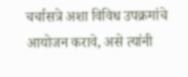चर्चासत्रे अशा विविध उपक्रमांचे आयोजन करावे, असे त्यांनी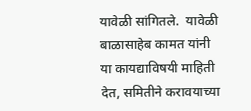यावेळी सांगितले.  यावेळी बाळासाहेब कामत यांनी या कायद्याविषयी माहिती देत, समितीने करावयाच्या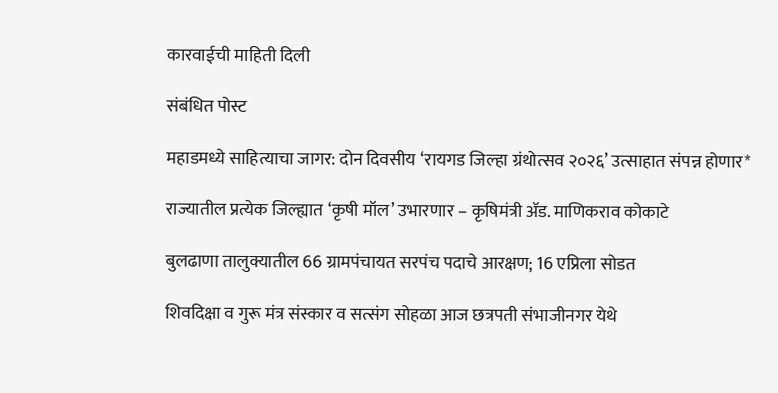कारवाईची माहिती दिली

संबंधित पोस्ट

महाडमध्ये साहित्याचा जागर: दोन दिवसीय ‘रायगड जिल्हा ग्रंथोत्सव २०२६’ उत्साहात संपन्न होणार*

राज्यातील प्रत्येक जिल्ह्यात ‘कृषी मॉल’ उभारणार – कृषिमंत्री ॲड. माणिकराव कोकाटे

बुलढाणा तालुक्यातील 66 ग्रामपंचायत सरपंच पदाचे आरक्षण; 16 एप्रिला सोडत

शिवदिक्षा व गुरू मंत्र संस्कार व सत्संग सोहळा आज छत्रपती संभाजीनगर येथे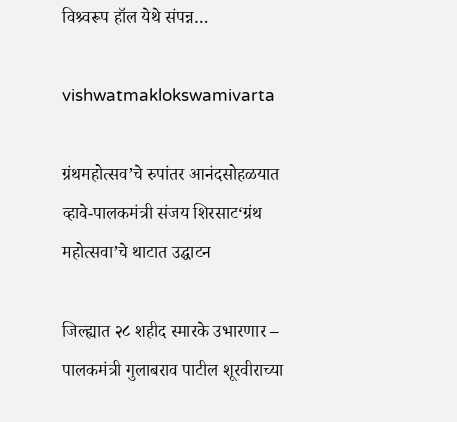विश्र्वरूप हॉल येथे संपन्न…

vishwatmaklokswamivarta

ग्रंथमहोत्सव’चे रुपांतर आनंदसोहळयात व्हावे-पालकमंत्री संजय शिरसाट‘ग्रंथ महोत्सवा’चे थाटात उद्घाटन

जिल्ह्यात २८ शहीद स्मारके उभारणार – पालकमंत्री गुलाबराव पाटील शूरवीराच्या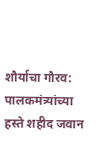शौर्याचा गौरव: पालकमंत्र्यांच्या हस्ते शहीद जवान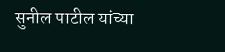सुनील पाटील यांच्या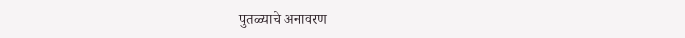पुतळ्याचे अनावरण